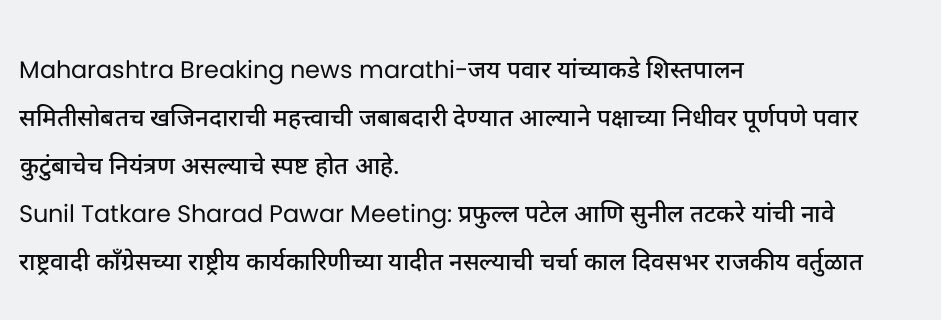Maharashtra Breaking news marathi-जय पवार यांच्याकडे शिस्तपालन समितीसोबतच खजिनदाराची महत्त्वाची जबाबदारी देण्यात आल्याने पक्षाच्या निधीवर पूर्णपणे पवार कुटुंबाचेच नियंत्रण असल्याचे स्पष्ट होत आहे.
Sunil Tatkare Sharad Pawar Meeting: प्रफुल्ल पटेल आणि सुनील तटकरे यांची नावे राष्ट्रवादी काँग्रेसच्या राष्ट्रीय कार्यकारिणीच्या यादीत नसल्याची चर्चा काल दिवसभर राजकीय वर्तुळात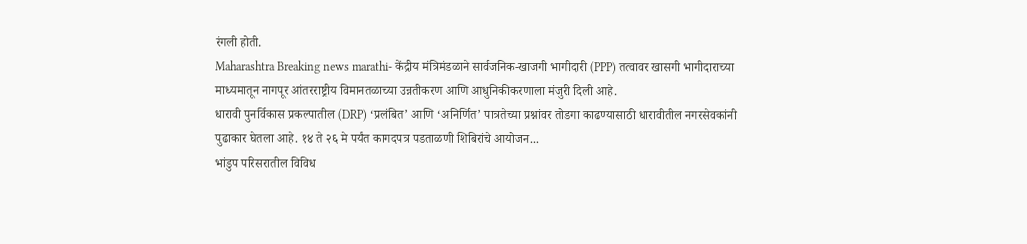रंगली होती.
Maharashtra Breaking news marathi- केंद्रीय मंत्रिमंडळाने सार्वजनिक-खाजगी भागीदारी (PPP) तत्वावर खासगी भागीदाराच्या माध्यमातून नागपूर आंतरराष्ट्रीय विमानतळाच्या उन्नतीकरण आणि आधुनिकीकरणाला मंजुरी दिली आहे.
धारावी पुनर्विकास प्रकल्पातील (DRP) ‘प्रलंबित’ आणि ‘अनिर्णित’ पात्रतेच्या प्रश्नांवर तोडगा काढण्यासाठी धारावीतील नगरसेवकांनी पुढाकार घेतला आहे. १४ ते २६ मे पर्यंत कागदपत्र पडताळणी शिबिरांचे आयोजन...
भांडुप परिसरातील विविध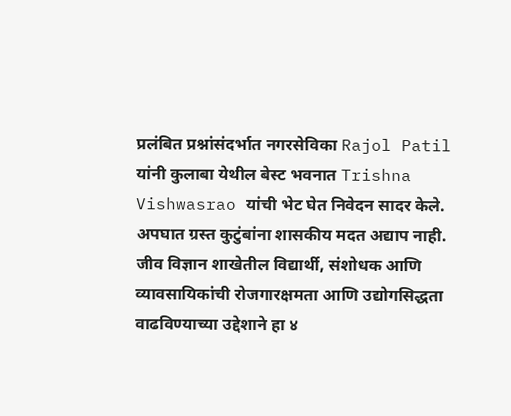प्रलंबित प्रश्नांसंदर्भात नगरसेविका Rajol Patil यांनी कुलाबा येथील बेस्ट भवनात Trishna Vishwasrao यांची भेट घेत निवेदन सादर केले. अपघात ग्रस्त कुटुंबांना शासकीय मदत अद्याप नाही.
जीव विज्ञान शाखेतील विद्यार्थी, संशोधक आणि व्यावसायिकांची रोजगारक्षमता आणि उद्योगसिद्धता वाढविण्याच्या उद्देशाने हा ४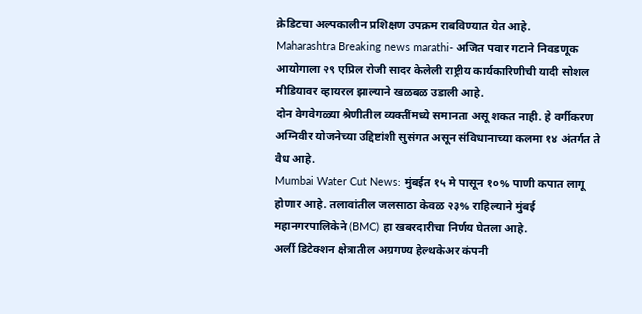क्रेडिटचा अल्पकालीन प्रशिक्षण उपक्रम राबविण्यात येत आहे.
Maharashtra Breaking news marathi- अजित पवार गटाने निवडणूक आयोगाला २९ एप्रिल रोजी सादर केलेली राष्ट्रीय कार्यकारिणीची यादी सोशल मीडियावर व्हायरल झाल्याने खळबळ उडाली आहे.
दोन वेगवेगळ्या श्रेणीतील व्यक्तींमध्ये समानता असू शकत नाही. हे वर्गीकरण अग्निवीर योजनेच्या उद्दिष्टांशी सुसंगत असून संविधानाच्या कलमा १४ अंतर्गत ते वैध आहे.
Mumbai Water Cut News: मुंबईत १५ मे पासून १०% पाणी कपात लागू होणार आहे. तलावांतील जलसाठा केवळ २३% राहिल्याने मुंबई महानगरपालिकेने (BMC) हा खबरदारीचा निर्णय घेतला आहे.
अर्ली डिटेक्शन क्षेत्रातील अग्रगण्य हेल्थकेअर कंपनी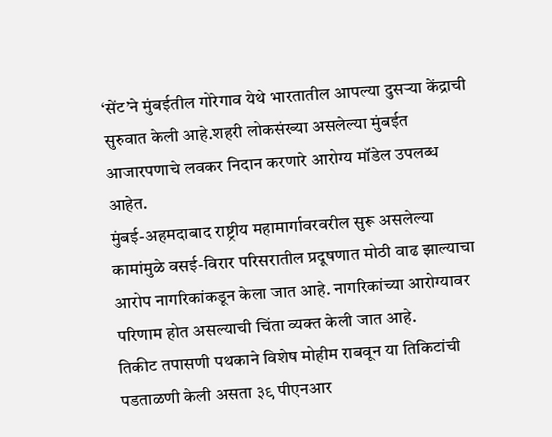‘सेंट’ने मुंबईतील गोरेगाव येथे भारतातील आपल्या दुसऱ्या केंद्राची सुरुवात केली आहे.शहरी लोकसंख्या असलेल्या मुंबईत आजारपणाचे लवकर निदान करणारे आरोग्य मॉडेल उपलब्ध आहेत.
मुंबई-अहमदाबाद राष्ट्रीय महामार्गावरवरील सुरू असलेल्या कामांमुळे वसई-विरार परिसरातील प्रदूषणात मोठी वाढ झाल्याचा आरोप नागरिकांकडून केला जात आहे. नागरिकांच्या आरोग्यावर परिणाम होत असल्याची चिंता व्यक्त केली जात आहे.
तिकीट तपासणी पथकाने विशेष मोहीम राबवून या तिकिटांची पडताळणी केली असता ३९ पीएनआर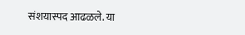संशयास्पद आढळले. या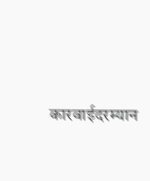कारवाईदरम्यान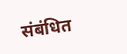संबंधित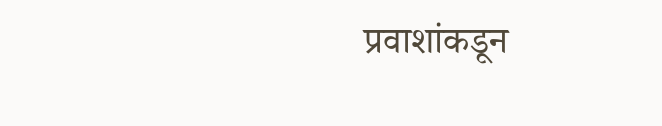प्रवाशांकडून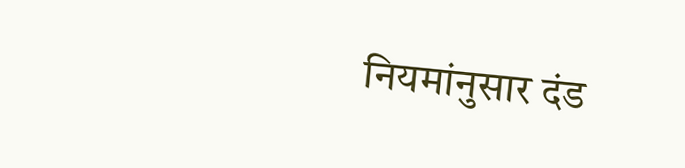नियमांनुसार दंड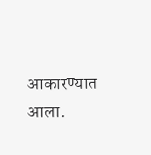आकारण्यात आला.